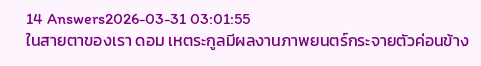14 Answers2026-03-31 03:01:55
ในสายตาของเรา ดอม เหตระกูลมีผลงานภาพยนตร์กระจายตัวค่อนข้าง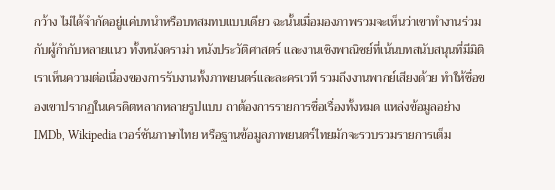กว้าง ไม่ได้จำกัดอยู่แค่บทนำหรือบทสมทบแบบเดียว ฉะนั้นเมื่อมองภาพรวมจะเห็นว่าเขาทำงานร่วมกับผู้กำกับหลายแนว ทั้งหนังดราม่า หนังประวัติศาสตร์ และงานเชิงพาณิชย์ที่เน้นบทสนับสนุนที่มีมิติ
เราเห็นความต่อเนื่องของการรับงานทั้งภาพยนตร์และละครเวที รวมถึงงานพากย์เสียงด้วย ทำให้ชื่อของเขาปรากฏในเครดิตหลากหลายรูปแบบ ถาต้องการรายการชื่อเรื่องทั้งหมด แหล่งข้อมูลอย่าง IMDb, Wikipedia เวอร์ชันภาษาไทย หรือฐานข้อมูลภาพยนตร์ไทยมักจะรวบรวมรายการเต็ม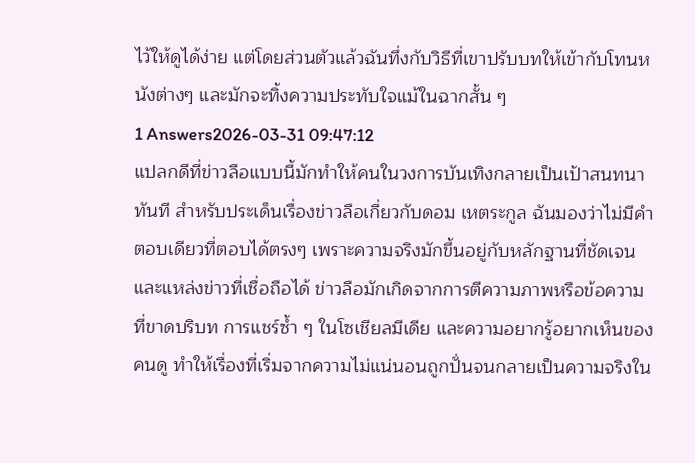ไว้ให้ดูได้ง่าย แต่โดยส่วนตัวแล้วฉันทึ่งกับวิธีที่เขาปรับบทให้เข้ากับโทนหนังต่างๆ และมักจะทิ้งความประทับใจแม้ในฉากสั้น ๆ
1 Answers2026-03-31 09:47:12
แปลกดีที่ข่าวลือแบบนี้มักทำให้คนในวงการบันเทิงกลายเป็นเป้าสนทนาทันที สำหรับประเด็นเรื่องข่าวลือเกี่ยวกับดอม เหตระกูล ฉันมองว่าไม่มีคำตอบเดียวที่ตอบได้ตรงๆ เพราะความจริงมักขึ้นอยู่กับหลักฐานที่ชัดเจนและแหล่งข่าวที่เชื่อถือได้ ข่าวลือมักเกิดจากการตีความภาพหรือข้อความที่ขาดบริบท การแชร์ซ้ำ ๆ ในโซเชียลมีเดีย และความอยากรู้อยากเห็นของคนดู ทำให้เรื่องที่เริ่มจากความไม่แน่นอนถูกปั่นจนกลายเป็นความจริงใน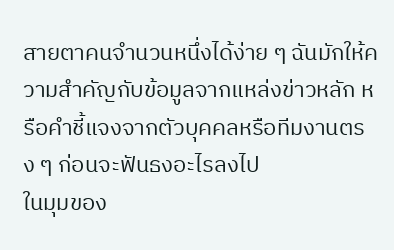สายตาคนจำนวนหนึ่งได้ง่าย ๆ ฉันมักให้ความสำคัญกับข้อมูลจากแหล่งข่าวหลัก หรือคำชี้แจงจากตัวบุคคลหรือทีมงานตรง ๆ ก่อนจะฟันธงอะไรลงไป
ในมุมของ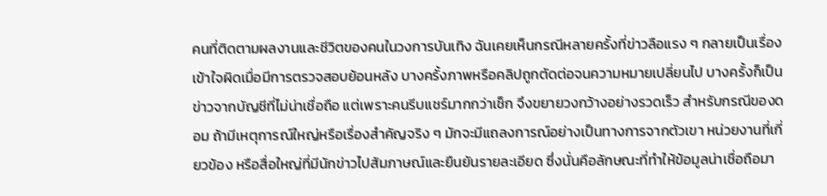คนที่ติดตามผลงานและชีวิตของคนในวงการบันเทิง ฉันเคยเห็นกรณีหลายครั้งที่ข่าวลือแรง ๆ กลายเป็นเรื่องเข้าใจผิดเมื่อมีการตรวจสอบย้อนหลัง บางครั้งภาพหรือคลิปถูกตัดต่อจนความหมายเปลี่ยนไป บางครั้งก็เป็นข่าวจากบัญชีที่ไม่น่าเชื่อถือ แต่เพราะคนรีบแชร์มากกว่าเช็ก จึงขยายวงกว้างอย่างรวดเร็ว สำหรับกรณีของดอม ถ้ามีเหตุการณ์ใหญ่หรือเรื่องสำคัญจริง ๆ มักจะมีแถลงการณ์อย่างเป็นทางการจากตัวเขา หน่วยงานที่เกี่ยวข้อง หรือสื่อใหญ่ที่มีนักข่าวไปสัมภาษณ์และยืนยันรายละเอียด ซึ่งนั่นคือลักษณะที่ทำให้ข้อมูลน่าเชื่อถือมา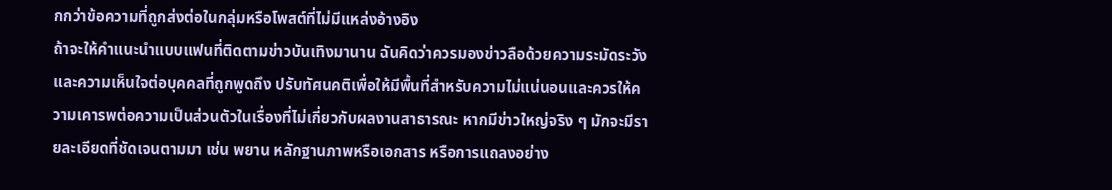กกว่าข้อความที่ถูกส่งต่อในกลุ่มหรือโพสต์ที่ไม่มีแหล่งอ้างอิง
ถ้าจะให้คำแนะนำแบบแฟนที่ติดตามข่าวบันเทิงมานาน ฉันคิดว่าควรมองข่าวลือด้วยความระมัดระวังและความเห็นใจต่อบุคคลที่ถูกพูดถึง ปรับทัศนคติเพื่อให้มีพื้นที่สำหรับความไม่แน่นอนและควรให้ความเคารพต่อความเป็นส่วนตัวในเรื่องที่ไม่เกี่ยวกับผลงานสาธารณะ หากมีข่าวใหญ่จริง ๆ มักจะมีรายละเอียดที่ชัดเจนตามมา เช่น พยาน หลักฐานภาพหรือเอกสาร หรือการแถลงอย่าง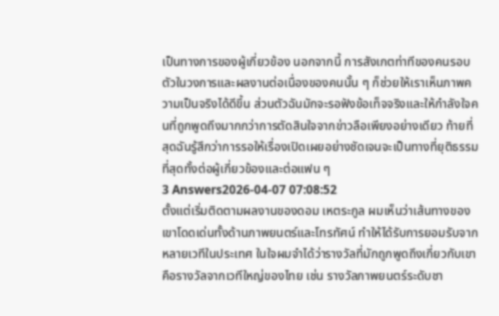เป็นทางการของผู้เกี่ยวข้อง นอกจากนี้ การสังเกตท่าทีของคนรอบตัวในวงการและผลงานต่อเนื่องของคนนั้น ๆ ก็ช่วยให้เราเห็นภาพความเป็นจริงได้ดีขึ้น ส่วนตัวฉันมักจะรอฟังข้อเท็จจริงและให้กำลังใจคนที่ถูกพูดถึงมากกว่าการตัดสินใจจากข่าวลือเพียงอย่างเดียว ท้ายที่สุดฉันรู้สึกว่าการรอให้เรื่องเปิดเผยอย่างชัดเจนจะเป็นทางที่ยุติธรรมที่สุดทั้งต่อผู้เกี่ยวข้องและต่อแฟน ๆ
3 Answers2026-04-07 07:08:52
ตั้งแต่เริ่มติดตามผลงานของดอม เหตระกูล ผมเห็นว่าเส้นทางของเขาโดดเด่นทั้งด้านภาพยนตร์และโทรทัศน์ ทำให้ได้รับการยอมรับจากหลายเวทีในประเทศ ในใจผมจำได้ว่ารางวัลที่มักถูกพูดถึงเกี่ยวกับเขาคือรางวัลจากเวทีใหญ่ของไทย เช่น รางวัลภาพยนตร์ระดับชา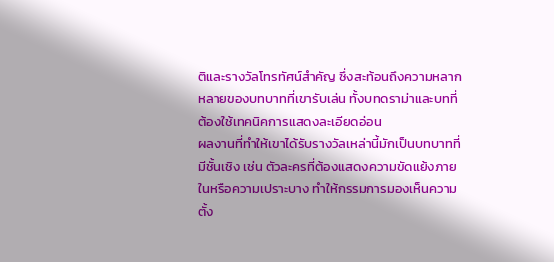ติและรางวัลโทรทัศน์สำคัญ ซึ่งสะท้อนถึงความหลากหลายของบทบาทที่เขารับเล่น ทั้งบทดราม่าและบทที่ต้องใช้เทคนิคการแสดงละเอียดอ่อน
ผลงานที่ทำให้เขาได้รับรางวัลเหล่านี้มักเป็นบทบาทที่มีชั้นเชิง เช่น ตัวละครที่ต้องแสดงความขัดแย้งภายในหรือความเปราะบาง ทำให้กรรมการมองเห็นความตั้ง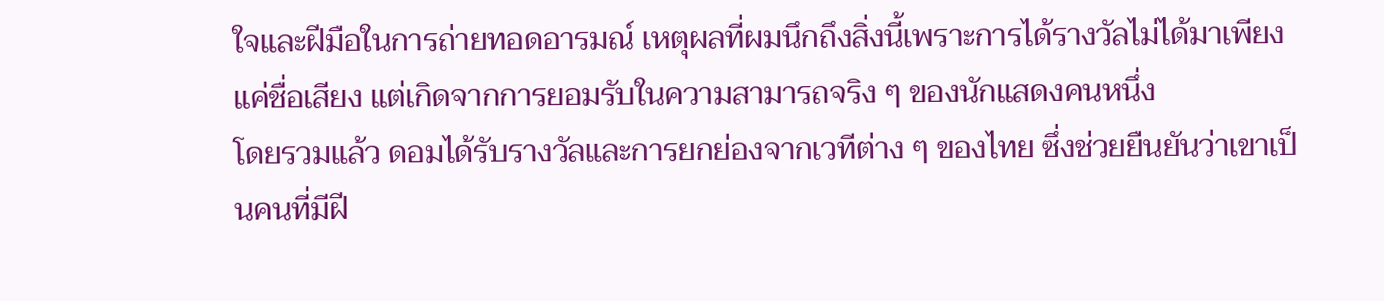ใจและฝีมือในการถ่ายทอดอารมณ์ เหตุผลที่ผมนึกถึงสิ่งนี้เพราะการได้รางวัลไม่ได้มาเพียงแค่ชื่อเสียง แต่เกิดจากการยอมรับในความสามารถจริง ๆ ของนักแสดงคนหนึ่ง
โดยรวมแล้ว ดอมได้รับรางวัลและการยกย่องจากเวทีต่าง ๆ ของไทย ซึ่งช่วยยืนยันว่าเขาเป็นคนที่มีฝี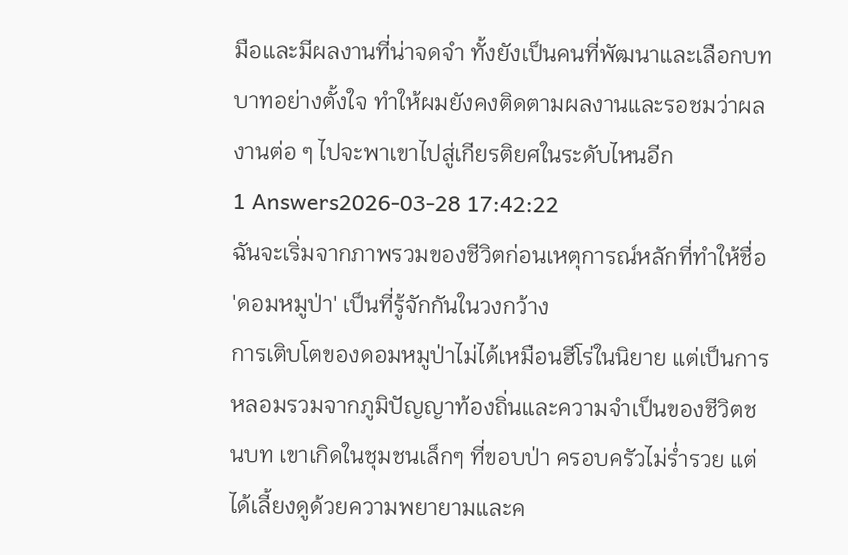มือและมีผลงานที่น่าจดจำ ทั้งยังเป็นคนที่พัฒนาและเลือกบทบาทอย่างตั้งใจ ทำให้ผมยังคงติดตามผลงานและรอชมว่าผลงานต่อ ๆ ไปจะพาเขาไปสู่เกียรติยศในระดับไหนอีก
1 Answers2026-03-28 17:42:22
ฉันจะเริ่มจากภาพรวมของชีวิตก่อนเหตุการณ์หลักที่ทำให้ชื่อ 'ดอมหมูป่า' เป็นที่รู้จักกันในวงกว้าง
การเติบโตของดอมหมูป่าไม่ได้เหมือนฮีโร่ในนิยาย แต่เป็นการหลอมรวมจากภูมิปัญญาท้องถิ่นและความจำเป็นของชีวิตชนบท เขาเกิดในชุมชนเล็กๆ ที่ขอบป่า ครอบครัวไม่ร่ำรวย แต่ได้เลี้ยงดูด้วยความพยายามและค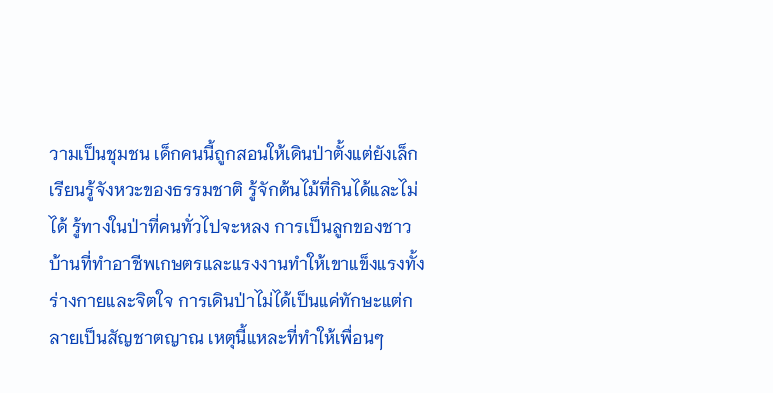วามเป็นชุมชน เด็กคนนี้ถูกสอนให้เดินป่าตั้งแต่ยังเล็ก เรียนรู้จังหวะของธรรมชาติ รู้จักต้นไม้ที่กินได้และไม่ได้ รู้ทางในป่าที่คนทั่วไปจะหลง การเป็นลูกของชาวบ้านที่ทำอาชีพเกษตรและแรงงานทำให้เขาแข็งแรงทั้งร่างกายและจิตใจ การเดินป่าไม่ได้เป็นแค่ทักษะแต่กลายเป็นสัญชาตญาณ เหตุนี้แหละที่ทำให้เพื่อนๆ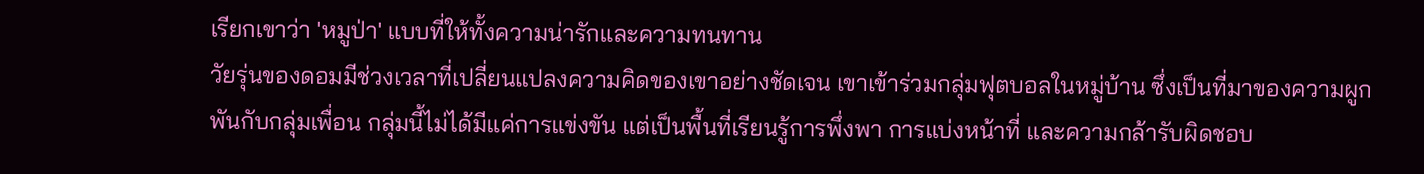เรียกเขาว่า 'หมูป่า' แบบที่ให้ทั้งความน่ารักและความทนทาน
วัยรุ่นของดอมมีช่วงเวลาที่เปลี่ยนแปลงความคิดของเขาอย่างชัดเจน เขาเข้าร่วมกลุ่มฟุตบอลในหมู่บ้าน ซึ่งเป็นที่มาของความผูกพันกับกลุ่มเพื่อน กลุ่มนี้ไม่ได้มีแค่การแข่งขัน แต่เป็นพื้นที่เรียนรู้การพึ่งพา การแบ่งหน้าที่ และความกล้ารับผิดชอบ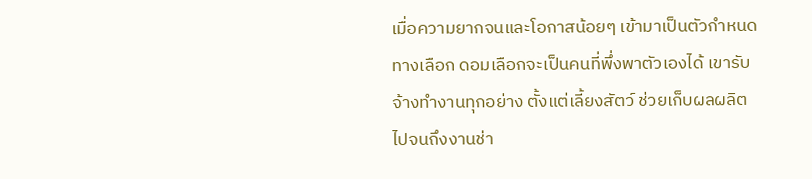เมื่อความยากจนและโอกาสน้อยๆ เข้ามาเป็นตัวกำหนดทางเลือก ดอมเลือกจะเป็นคนที่พึ่งพาตัวเองได้ เขารับจ้างทำงานทุกอย่าง ตั้งแต่เลี้ยงสัตว์ ช่วยเก็บผลผลิต ไปจนถึงงานช่า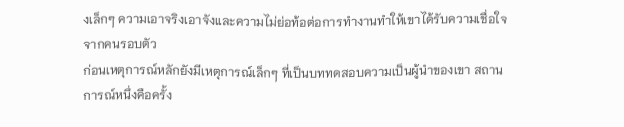งเล็กๆ ความเอาจริงเอาจังและความไม่ย่อท้อต่อการทำงานทำให้เขาได้รับความเชื่อใจจากคนรอบตัว
ก่อนเหตุการณ์หลักยังมีเหตุการณ์เล็กๆ ที่เป็นบททดสอบความเป็นผู้นำของเขา สถานการณ์หนึ่งคือครั้ง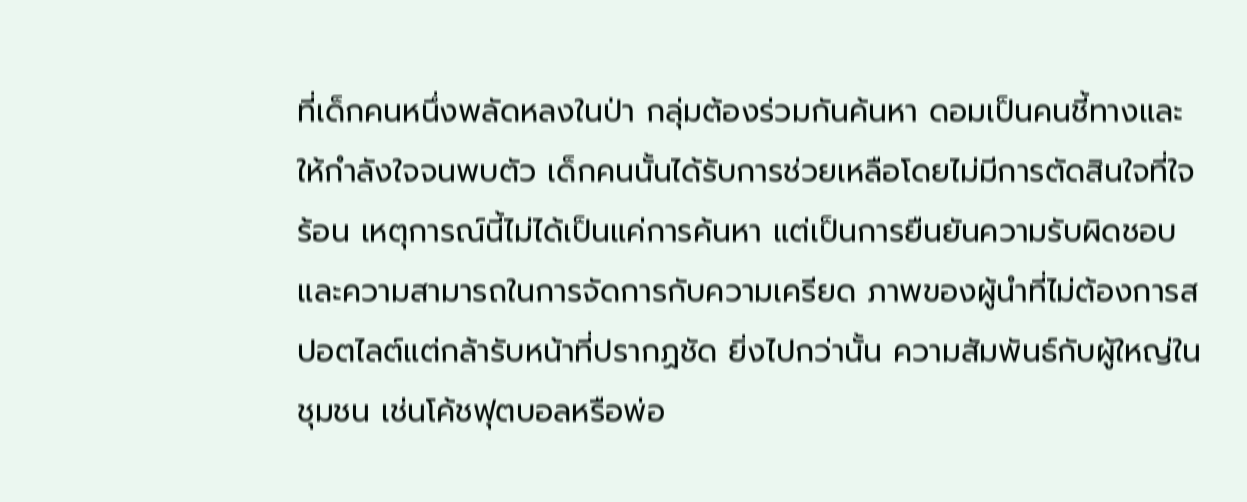ที่เด็กคนหนึ่งพลัดหลงในป่า กลุ่มต้องร่วมกันค้นหา ดอมเป็นคนชี้ทางและให้กำลังใจจนพบตัว เด็กคนนั้นได้รับการช่วยเหลือโดยไม่มีการตัดสินใจที่ใจร้อน เหตุการณ์นี้ไม่ได้เป็นแค่การค้นหา แต่เป็นการยืนยันความรับผิดชอบและความสามารถในการจัดการกับความเครียด ภาพของผู้นำที่ไม่ต้องการสปอตไลต์แต่กล้ารับหน้าที่ปรากฏชัด ยิ่งไปกว่านั้น ความสัมพันธ์กับผู้ใหญ่ในชุมชน เช่นโค้ชฟุตบอลหรือพ่อ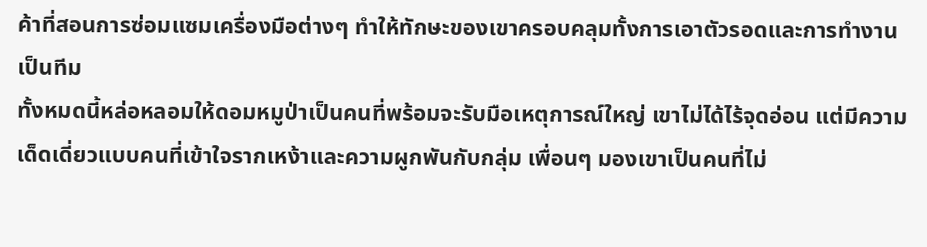ค้าที่สอนการซ่อมแซมเครื่องมือต่างๆ ทำให้ทักษะของเขาครอบคลุมทั้งการเอาตัวรอดและการทำงานเป็นทีม
ทั้งหมดนี้หล่อหลอมให้ดอมหมูป่าเป็นคนที่พร้อมจะรับมือเหตุการณ์ใหญ่ เขาไม่ได้ไร้จุดอ่อน แต่มีความเด็ดเดี่ยวแบบคนที่เข้าใจรากเหง้าและความผูกพันกับกลุ่ม เพื่อนๆ มองเขาเป็นคนที่ไม่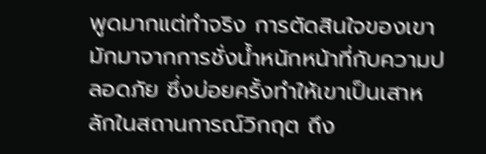พูดมากแต่ทำจริง การตัดสินใจของเขามักมาจากการชั่งน้ำหนักหน้าที่กับความปลอดภัย ซึ่งบ่อยครั้งทำให้เขาเป็นเสาหลักในสถานการณ์วิกฤต ถึง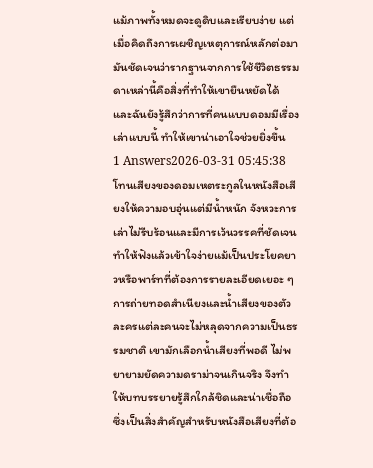แม้ภาพทั้งหมดจะดูดิบและเรียบง่าย แต่เมื่อคิดถึงการเผชิญเหตุการณ์หลักต่อมา มันชัดเจนว่ารากฐานจากการใช้ชีวิตธรรมดาเหล่านี้คือสิ่งที่ทำให้เขายืนหยัดได้ และฉันยังรู้สึกว่าการที่คนแบบดอมมีเรื่องเล่าแบบนี้ ทำให้เขาน่าเอาใจช่วยยิ่งขึ้น
1 Answers2026-03-31 05:45:38
โทนเสียงของดอมเหตระกูลในหนังสือเสียงให้ความอบอุ่นแต่มีน้ำหนัก จังหวะการเล่าไม่รีบร้อนและมีการเว้นวรรคที่ชัดเจน ทำให้ฟังแล้วเข้าใจง่ายแม้เป็นประโยคยาวหรือพาร์ทที่ต้องการรายละเอียดเยอะ ๆ การถ่ายทอดสำเนียงและน้ำเสียงของตัวละครแต่ละคนจะไม่หลุดจากความเป็นธรรมชาติ เขามักเลือกน้ำเสียงที่พอดี ไม่พยายามยัดความดราม่าจนเกินจริง จึงทำให้บทบรรยายรู้สึกใกล้ชิดและน่าเชื่อถือ ซึ่งเป็นสิ่งสำคัญสำหรับหนังสือเสียงที่ต้อ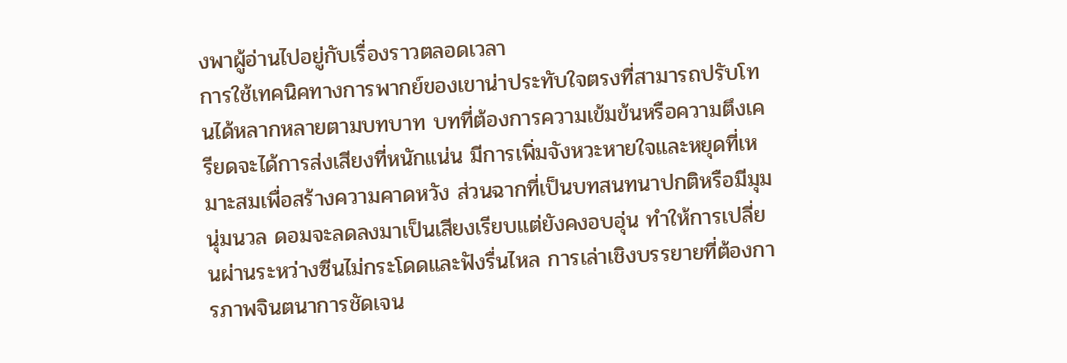งพาผู้อ่านไปอยู่กับเรื่องราวตลอดเวลา
การใช้เทคนิคทางการพากย์ของเขาน่าประทับใจตรงที่สามารถปรับโทนได้หลากหลายตามบทบาท บทที่ต้องการความเข้มข้นหรือความตึงเครียดจะได้การส่งเสียงที่หนักแน่น มีการเพิ่มจังหวะหายใจและหยุดที่เหมาะสมเพื่อสร้างความคาดหวัง ส่วนฉากที่เป็นบทสนทนาปกติหรือมีมุมนุ่มนวล ดอมจะลดลงมาเป็นเสียงเรียบแต่ยังคงอบอุ่น ทำให้การเปลี่ยนผ่านระหว่างซีนไม่กระโดดและฟังรื่นไหล การเล่าเชิงบรรยายที่ต้องการภาพจินตนาการชัดเจน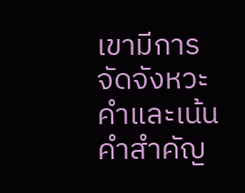เขามีการจัดจังหวะคำและเน้นคำสำคัญ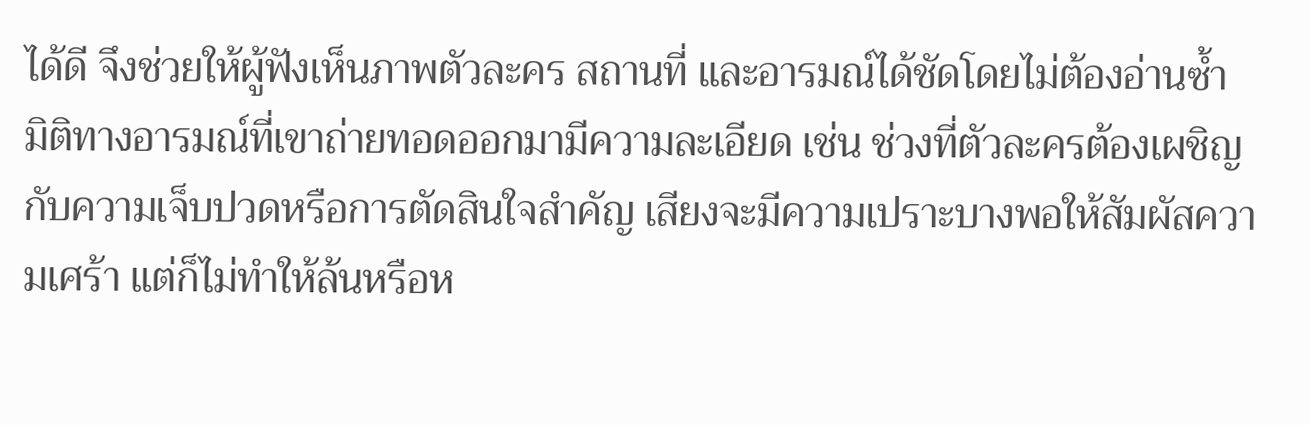ได้ดี จึงช่วยให้ผู้ฟังเห็นภาพตัวละคร สถานที่ และอารมณ์ได้ชัดโดยไม่ต้องอ่านซ้ำ
มิติทางอารมณ์ที่เขาถ่ายทอดออกมามีความละเอียด เช่น ช่วงที่ตัวละครต้องเผชิญกับความเจ็บปวดหรือการตัดสินใจสำคัญ เสียงจะมีความเปราะบางพอให้สัมผัสความเศร้า แต่ก็ไม่ทำให้ล้นหรือห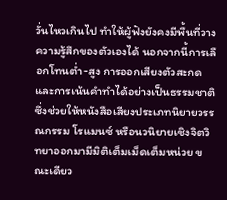วั่นไหวเกินไป ทำให้ผู้ฟังยังคงมีพื้นที่วางความรู้สึกของตัวเองได้ นอกจากนี้การเลือกโทนต่ำ-สูง การออกเสียงตัวสะกด และการเน้นคำทำได้อย่างเป็นธรรมชาติ ซึ่งช่วยให้หนังสือเสียงประเภทนิยายวรรณกรรม โรแมนซ์ หรือนวนิยายเชิงจิตวิทยาออกมามีมิติเต็มเม็ดเต็มหน่วย ขณะเดียว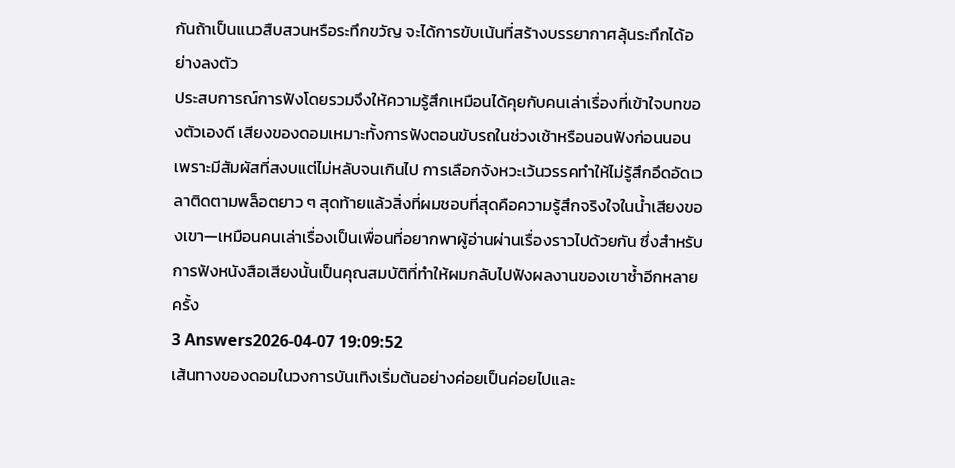กันถ้าเป็นแนวสืบสวนหรือระทึกขวัญ จะได้การขับเน้นที่สร้างบรรยากาศลุ้นระทึกได้อย่างลงตัว
ประสบการณ์การฟังโดยรวมจึงให้ความรู้สึกเหมือนได้คุยกับคนเล่าเรื่องที่เข้าใจบทของตัวเองดี เสียงของดอมเหมาะทั้งการฟังตอนขับรถในช่วงเช้าหรือนอนฟังก่อนนอน เพราะมีสัมผัสที่สงบแต่ไม่หลับจนเกินไป การเลือกจังหวะเว้นวรรคทำให้ไม่รู้สึกอึดอัดเวลาติดตามพล็อตยาว ๆ สุดท้ายแล้วสิ่งที่ผมชอบที่สุดคือความรู้สึกจริงใจในน้ำเสียงของเขา—เหมือนคนเล่าเรื่องเป็นเพื่อนที่อยากพาผู้อ่านผ่านเรื่องราวไปด้วยกัน ซึ่งสำหรับการฟังหนังสือเสียงนั้นเป็นคุณสมบัติที่ทำให้ผมกลับไปฟังผลงานของเขาซ้ำอีกหลายครั้ง
3 Answers2026-04-07 19:09:52
เส้นทางของดอมในวงการบันเทิงเริ่มต้นอย่างค่อยเป็นค่อยไปและ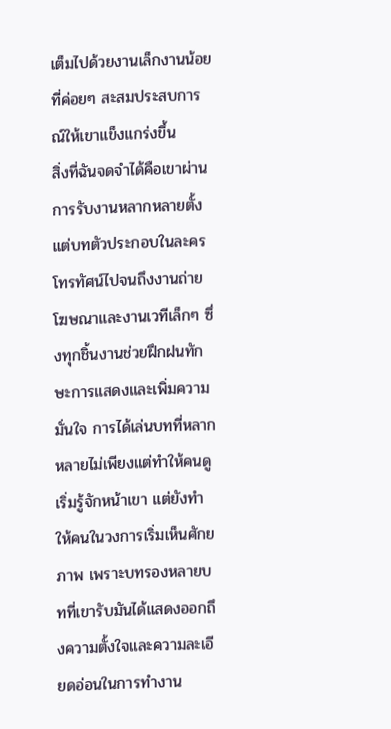เต็มไปด้วยงานเล็กงานน้อยที่ค่อยๆ สะสมประสบการณ์ให้เขาแข็งแกร่งขึ้น
สิ่งที่ฉันจดจำได้คือเขาผ่านการรับงานหลากหลายตั้งแต่บทตัวประกอบในละครโทรทัศน์ไปจนถึงงานถ่ายโฆษณาและงานเวทีเล็กๆ ซึ่งทุกชิ้นงานช่วยฝึกฝนทักษะการแสดงและเพิ่มความมั่นใจ การได้เล่นบทที่หลากหลายไม่เพียงแต่ทำให้คนดูเริ่มรู้จักหน้าเขา แต่ยังทำให้คนในวงการเริ่มเห็นศักยภาพ เพราะบทรองหลายบทที่เขารับมันได้แสดงออกถึงความตั้งใจและความละเอียดอ่อนในการทำงาน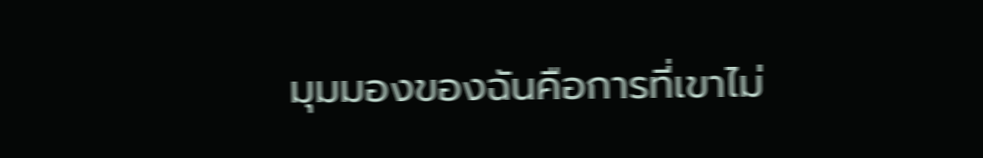มุมมองของฉันคือการที่เขาไม่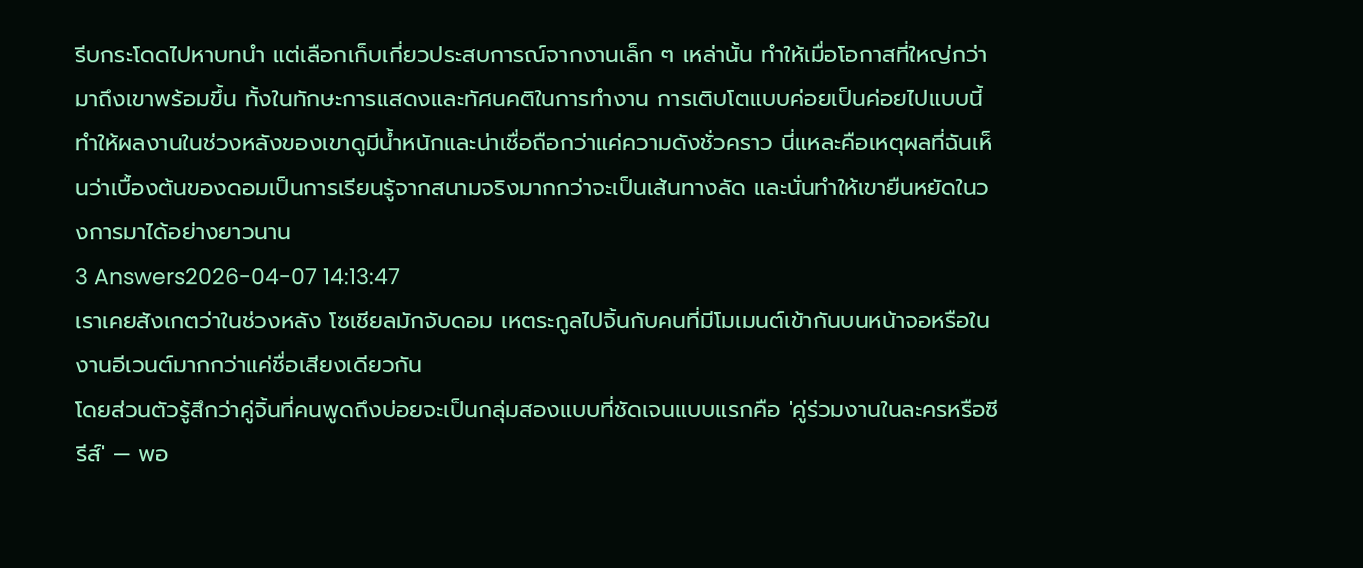รีบกระโดดไปหาบทนำ แต่เลือกเก็บเกี่ยวประสบการณ์จากงานเล็ก ๆ เหล่านั้น ทำให้เมื่อโอกาสที่ใหญ่กว่ามาถึงเขาพร้อมขึ้น ทั้งในทักษะการแสดงและทัศนคติในการทำงาน การเติบโตแบบค่อยเป็นค่อยไปแบบนี้ทำให้ผลงานในช่วงหลังของเขาดูมีน้ำหนักและน่าเชื่อถือกว่าแค่ความดังชั่วคราว นี่แหละคือเหตุผลที่ฉันเห็นว่าเบื้องต้นของดอมเป็นการเรียนรู้จากสนามจริงมากกว่าจะเป็นเส้นทางลัด และนั่นทำให้เขายืนหยัดในวงการมาได้อย่างยาวนาน
3 Answers2026-04-07 14:13:47
เราเคยสังเกตว่าในช่วงหลัง โซเชียลมักจับดอม เหตระกูลไปจิ้นกับคนที่มีโมเมนต์เข้ากันบนหน้าจอหรือในงานอีเวนต์มากกว่าแค่ชื่อเสียงเดียวกัน
โดยส่วนตัวรู้สึกว่าคู่จิ้นที่คนพูดถึงบ่อยจะเป็นกลุ่มสองแบบที่ชัดเจนแบบแรกคือ 'คู่ร่วมงานในละครหรือซีรีส์' — พอ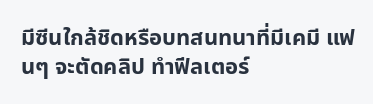มีซีนใกล้ชิดหรือบทสนทนาที่มีเคมี แฟนๆ จะตัดคลิป ทำฟีลเตอร์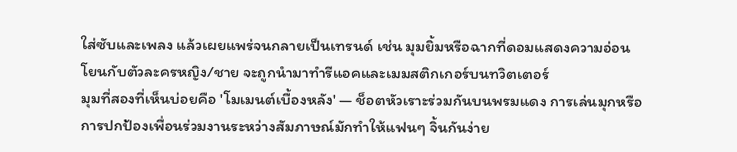ใส่ซับและเพลง แล้วเผยแพร่จนกลายเป็นเทรนด์ เช่น มุมยิ้มหรือฉากที่ดอมแสดงความอ่อนโยนกับตัวละครหญิง/ชาย จะถูกนำมาทำรีแอคและเมมสติกเกอร์บนทวิตเตอร์
มุมที่สองที่เห็นบ่อยคือ 'โมเมนต์เบื้องหลัง' — ช็อตหัวเราะร่วมกันบนพรมแดง การเล่นมุกหรือการปกป้องเพื่อนร่วมงานระหว่างสัมภาษณ์มักทำให้แฟนๆ จิ้นกันง่าย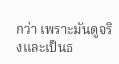กว่า เพราะมันดูจริงและเป็นธ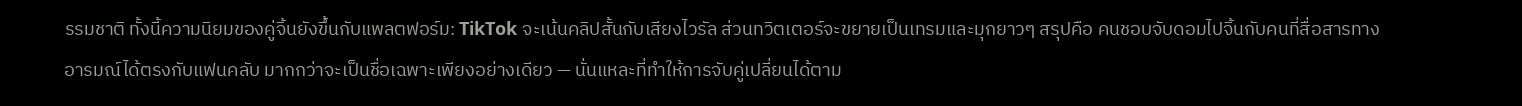รรมชาติ ทั้งนี้ความนิยมของคู่จิ้นยังขึ้นกับแพลตฟอร์ม: TikTok จะเน้นคลิปสั้นกับเสียงไวรัล ส่วนทวิตเตอร์จะขยายเป็นเทรมและมุกยาวๆ สรุปคือ คนชอบจับดอมไปจิ้นกับคนที่สื่อสารทางอารมณ์ได้ตรงกับแฟนคลับ มากกว่าจะเป็นชื่อเฉพาะเพียงอย่างเดียว — นั่นแหละที่ทำให้การจับคู่เปลี่ยนได้ตาม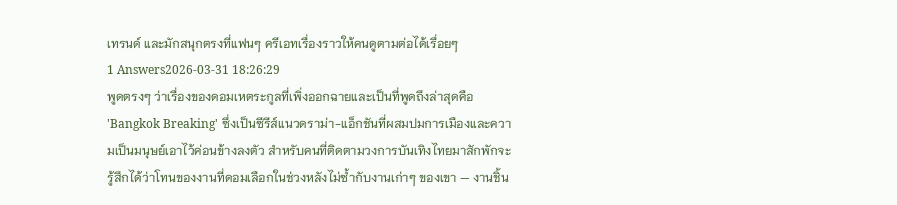เทรนด์ และมักสนุกตรงที่แฟนๆ ครีเอทเรื่องราวให้คนดูตามต่อได้เรื่อยๆ
1 Answers2026-03-31 18:26:29
พูดตรงๆ ว่าเรื่องของดอมเหตระกูลที่เพิ่งออกฉายและเป็นที่พูดถึงล่าสุดคือ 'Bangkok Breaking' ซึ่งเป็นซีรีส์แนวดราม่า-แอ็กชันที่ผสมปมการเมืองและความเป็นมนุษย์เอาไว้ค่อนข้างลงตัว สำหรับคนที่ติดตามวงการบันเทิงไทยมาสักพักจะรู้สึกได้ว่าโทนของงานที่ดอมเลือกในช่วงหลังไม่ซ้ำกับงานเก่าๆ ของเขา — งานชิ้น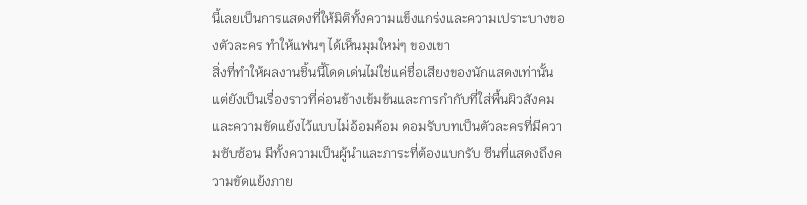นี้เลยเป็นการแสดงที่ให้มิติทั้งความแข็งแกร่งและความเปราะบางของตัวละคร ทำให้แฟนๆ ได้เห็นมุมใหม่ๆ ของเขา
สิ่งที่ทำให้ผลงานชิ้นนี้โดดเด่นไม่ใช่แค่ชื่อเสียงของนักแสดงเท่านั้น แต่ยังเป็นเรื่องราวที่ค่อนข้างเข้มข้นและการกำกับที่ใส่พื้นผิวสังคมและความขัดแย้งไว้แบบไม่อ้อมค้อม ดอมรับบทเป็นตัวละครที่มีความซับซ้อน มีทั้งความเป็นผู้นำและภาระที่ต้องแบกรับ ซีนที่แสดงถึงความขัดแย้งภาย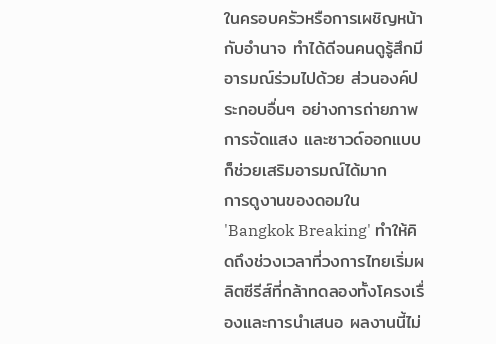ในครอบครัวหรือการเผชิญหน้ากับอำนาจ ทำได้ดีจนคนดูรู้สึกมีอารมณ์ร่วมไปด้วย ส่วนองค์ประกอบอื่นๆ อย่างการถ่ายภาพ การจัดแสง และซาวด์ออกแบบก็ช่วยเสริมอารมณ์ได้มาก
การดูงานของดอมใน 'Bangkok Breaking' ทำให้คิดถึงช่วงเวลาที่วงการไทยเริ่มผลิตซีรีส์ที่กล้าทดลองทั้งโครงเรื่องและการนำเสนอ ผลงานนี้ไม่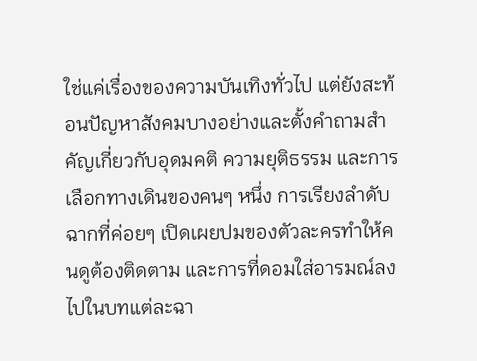ใช่แค่เรื่องของความบันเทิงทั่วไป แต่ยังสะท้อนปัญหาสังคมบางอย่างและตั้งคำถามสำคัญเกี่ยวกับอุดมคติ ความยุติธรรม และการเลือกทางเดินของคนๆ หนึ่ง การเรียงลำดับฉากที่ค่อยๆ เปิดเผยปมของตัวละครทำให้คนดูต้องติดตาม และการที่ดอมใส่อารมณ์ลงไปในบทแต่ละฉา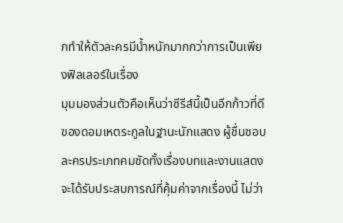กทำให้ตัวละครมีน้ำหนักมากกว่าการเป็นเพียงฟิลเลอร์ในเรื่อง
มุมมองส่วนตัวคือเห็นว่าซีรีส์นี้เป็นอีกก้าวที่ดีของดอมเหตระกูลในฐานะนักแสดง ผู้ชื่นชอบละครประเภทคมชัดทั้งเรื่องบทและงานแสดงจะได้รับประสบการณ์ที่คุ้มค่าจากเรื่องนี้ ไม่ว่า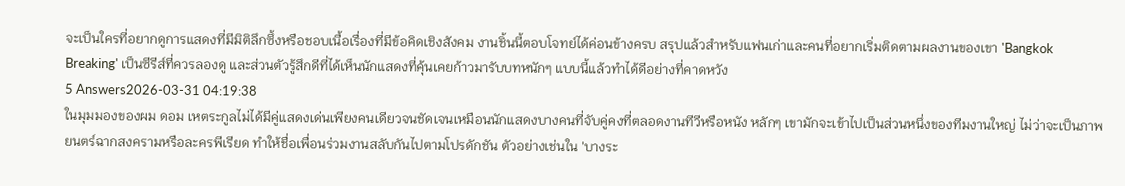จะเป็นใครที่อยากดูการแสดงที่มีมิติลึกซึ้งหรือชอบเนื้อเรื่องที่มีข้อคิดเชิงสังคม งานชิ้นนี้ตอบโจทย์ได้ค่อนข้างครบ สรุปแล้วสำหรับแฟนเก่าและคนที่อยากเริ่มติดตามผลงานของเขา 'Bangkok Breaking' เป็นซีรีส์ที่ควรลองดู และส่วนตัวรู้สึกดีที่ได้เห็นนักแสดงที่คุ้นเคยก้าวมารับบทหนักๆ แบบนี้แล้วทำได้ดีอย่างที่คาดหวัง
5 Answers2026-03-31 04:19:38
ในมุมมองของผม ดอม เหตระกูลไม่ได้มีคู่แสดงเด่นเพียงคนเดียวจนชัดเจนเหมือนนักแสดงบางคนที่จับคู่คงที่ตลอดงานทีวีหรือหนัง หลักๆ เขามักจะเข้าไปเป็นส่วนหนึ่งของทีมงานใหญ่ ไม่ว่าจะเป็นภาพยนตร์ฉากสงครามหรือละครพีเรียด ทำให้ชื่อเพื่อนร่วมงานสลับกันไปตามโปรดักชัน ตัวอย่างเช่นใน 'บางระ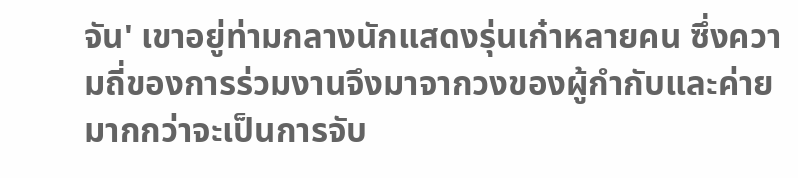จัน' เขาอยู่ท่ามกลางนักแสดงรุ่นเก๋าหลายคน ซึ่งความถี่ของการร่วมงานจึงมาจากวงของผู้กำกับและค่ายมากกว่าจะเป็นการจับ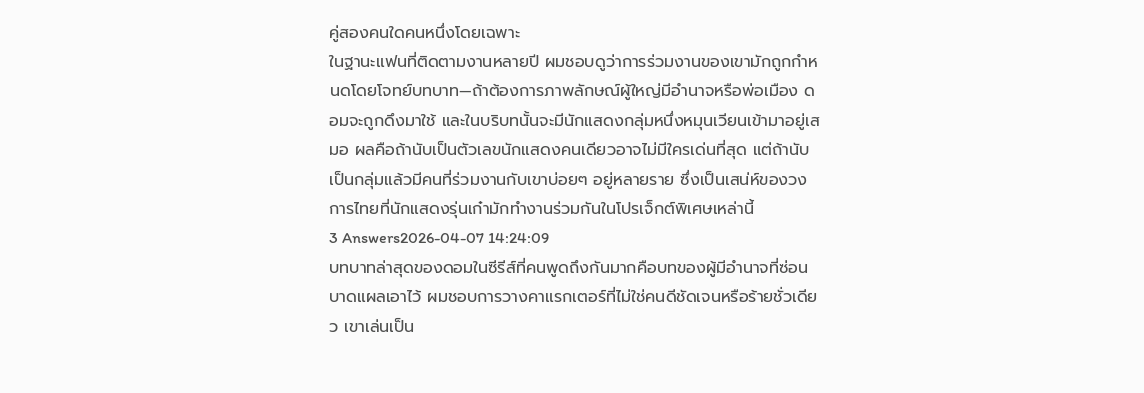คู่สองคนใดคนหนึ่งโดยเฉพาะ
ในฐานะแฟนที่ติดตามงานหลายปี ผมชอบดูว่าการร่วมงานของเขามักถูกกำหนดโดยโจทย์บทบาท—ถ้าต้องการภาพลักษณ์ผู้ใหญ่มีอำนาจหรือพ่อเมือง ดอมจะถูกดึงมาใช้ และในบริบทนั้นจะมีนักแสดงกลุ่มหนึ่งหมุนเวียนเข้ามาอยู่เสมอ ผลคือถ้านับเป็นตัวเลขนักแสดงคนเดียวอาจไม่มีใครเด่นที่สุด แต่ถ้านับเป็นกลุ่มแล้วมีคนที่ร่วมงานกับเขาบ่อยๆ อยู่หลายราย ซึ่งเป็นเสน่ห์ของวงการไทยที่นักแสดงรุ่นเก๋ามักทำงานร่วมกันในโปรเจ็กต์พิเศษเหล่านี้
3 Answers2026-04-07 14:24:09
บทบาทล่าสุดของดอมในซีรีส์ที่คนพูดถึงกันมากคือบทของผู้มีอำนาจที่ซ่อนบาดแผลเอาไว้ ผมชอบการวางคาแรกเตอร์ที่ไม่ใช่คนดีชัดเจนหรือร้ายชั่วเดียว เขาเล่นเป็น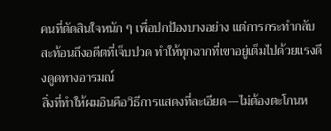คนที่ตัดสินใจหนัก ๆ เพื่อปกป้องบางอย่าง แต่การกระทำกลับสะท้อนถึงอดีตที่เจ็บปวด ทำให้ทุกฉากที่เขาอยู่เต็มไปด้วยแรงดึงดูดทางอารมณ์
สิ่งที่ทำให้ผมอินคือวิธีการแสดงที่ละเอียด—ไม่ต้องตะโกนห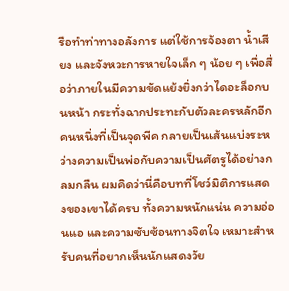รือทำท่าทางอลังการ แต่ใช้การจ้องตา น้ำเสียง และจังหวะการหายใจเล็ก ๆ น้อย ๆ เพื่อสื่อว่าภายในมีความขัดแย้งยิ่งกว่าไดอะล็อกบนหน้า กระทั่งฉากประทะกับตัวละครหลักอีกคนหนึ่งที่เป็นจุดพีค กลายเป็นเส้นแบ่งระหว่างความเป็นพ่อกับความเป็นศัตรูได้อย่างกลมกลืน ผมคิดว่านี่คือบทที่โชว์มิติการแสดงของเขาได้ครบ ทั้งความหนักแน่น ความอ่อนแอ และความซับซ้อนทางจิตใจ เหมาะสำหรับคนที่อยากเห็นนักแสดงวัย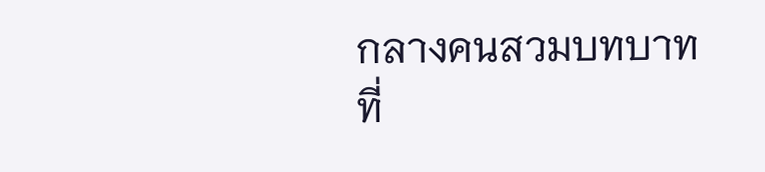กลางคนสวมบทบาทที่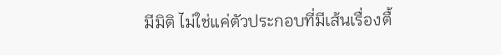มีมิติ ไม่ใช่แค่ตัวประกอบที่มีเส้นเรื่องตื้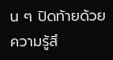น ๆ ปิดท้ายด้วยความรู้สึ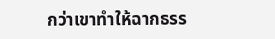กว่าเขาทำให้ฉากธรร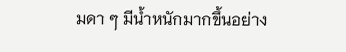มดา ๆ มีน้ำหนักมากขึ้นอย่าง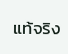แท้จริง